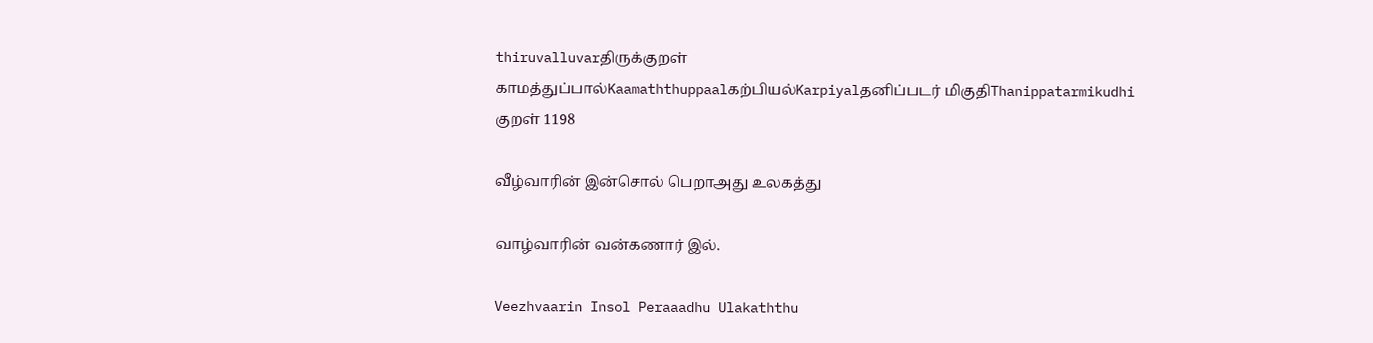thiruvalluvarதிருக்குறள்
காமத்துப்பால்Kaamaththuppaalகற்பியல்Karpiyalதனிப்படர் மிகுதிThanippatarmikudhi
குறள் 1198

வீழ்வாரின் இன்சொல் பெறாஅது உலகத்து

வாழ்வாரின் வன்கணார் இல்.

Veezhvaarin Insol Peraaadhu Ulakaththu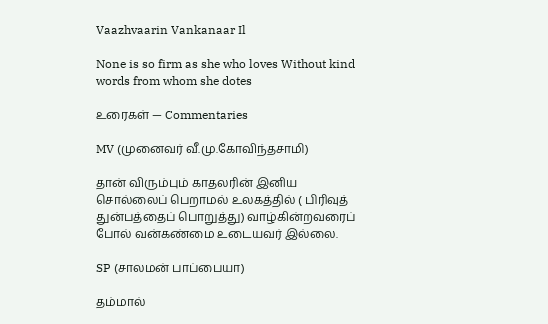Vaazhvaarin Vankanaar Il

None is so firm as she who loves Without kind words from whom she dotes

உரைகள் — Commentaries

MV (முனைவர் வீ.மு.கோவிந்தசாமி)

தான் விரும்பும் காதலரின் இனிய சொல்லைப் பெறாமல் உலகத்தில் ( பிரிவுத் துன்பத்தைப் பொறுத்து) வாழ்கின்றவரைப் போல் வன்கண்மை உடையவர் இல்லை.

SP (சாலமன் பாப்பையா)

தம்மால்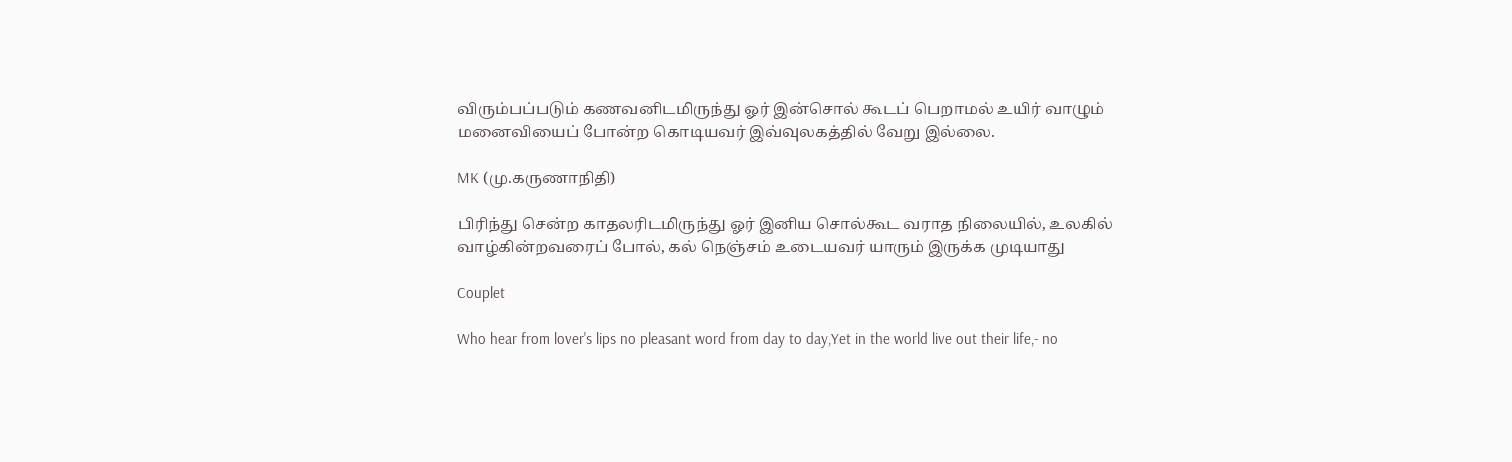விரும்பப்படும் கணவனிடமிருந்து ஓர் இன்சொல் கூடப் பெறாமல் உயிர் வாழும் மனைவியைப் போன்ற கொடியவர் இவ்வுலகத்தில் வேறு இல்லை.

MK (மு.கருணாநிதி)

பிரிந்து சென்ற காதலரிடமிருந்து ஓர் இனிய சொல்கூட வராத நிலையில், உலகில் வாழ்கின்றவரைப் போல், கல் நெஞ்சம் உடையவர் யாரும் இருக்க முடியாது

Couplet

Who hear from lover's lips no pleasant word from day to day,Yet in the world live out their life,- no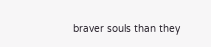braver souls than they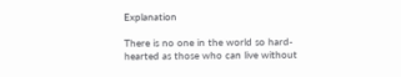Explanation

There is no one in the world so hard-hearted as those who can live without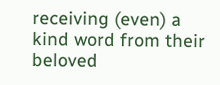receiving (even) a kind word from their beloved